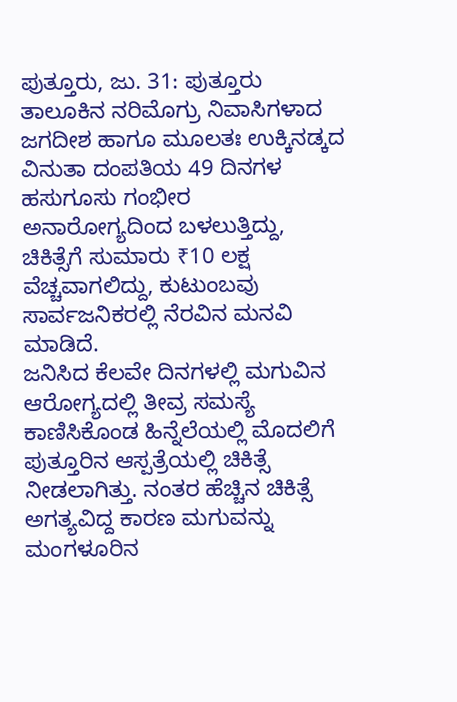ಪುತ್ತೂರು, ಜು. 31: ಪುತ್ತೂರು ತಾಲೂಕಿನ ನರಿಮೊಗ್ರು ನಿವಾಸಿಗಳಾದ ಜಗದೀಶ ಹಾಗೂ ಮೂಲತಃ ಉಕ್ಕಿನಡ್ಕದ ವಿನುತಾ ದಂಪತಿಯ 49 ದಿನಗಳ ಹಸುಗೂಸು ಗಂಭೀರ ಅನಾರೋಗ್ಯದಿಂದ ಬಳಲುತ್ತಿದ್ದು, ಚಿಕಿತ್ಸೆಗೆ ಸುಮಾರು ₹10 ಲಕ್ಷ ವೆಚ್ಚವಾಗಲಿದ್ದು, ಕುಟುಂಬವು ಸಾರ್ವಜನಿಕರಲ್ಲಿ ನೆರವಿನ ಮನವಿ ಮಾಡಿದೆ.
ಜನಿಸಿದ ಕೆಲವೇ ದಿನಗಳಲ್ಲಿ ಮಗುವಿನ ಆರೋಗ್ಯದಲ್ಲಿ ತೀವ್ರ ಸಮಸ್ಯೆ ಕಾಣಿಸಿಕೊಂಡ ಹಿನ್ನೆಲೆಯಲ್ಲಿ ಮೊದಲಿಗೆ ಪುತ್ತೂರಿನ ಆಸ್ಪತ್ರೆಯಲ್ಲಿ ಚಿಕಿತ್ಸೆ ನೀಡಲಾಗಿತ್ತು. ನಂತರ ಹೆಚ್ಚಿನ ಚಿಕಿತ್ಸೆ ಅಗತ್ಯವಿದ್ದ ಕಾರಣ ಮಗುವನ್ನು ಮಂಗಳೂರಿನ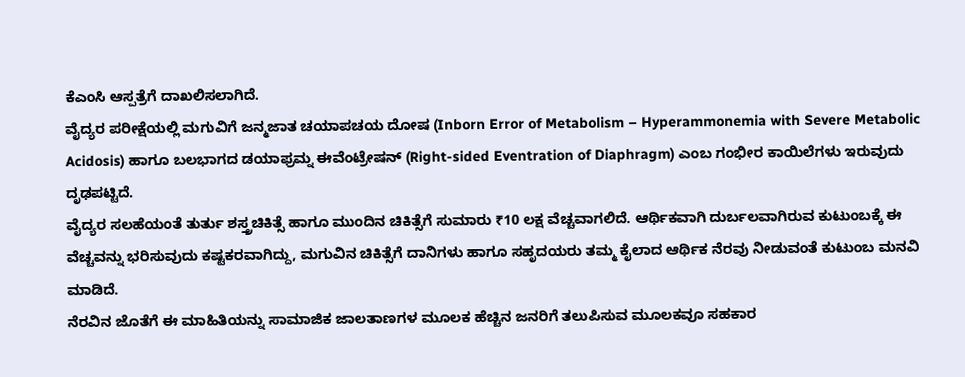ಕೆಎಂಸಿ ಆಸ್ಪತ್ರೆಗೆ ದಾಖಲಿಸಲಾಗಿದೆ.
ವೈದ್ಯರ ಪರೀಕ್ಷೆಯಲ್ಲಿ ಮಗುವಿಗೆ ಜನ್ಮಜಾತ ಚಯಾಪಚಯ ದೋಷ (Inborn Error of Metabolism – Hyperammonemia with Severe Metabolic Acidosis) ಹಾಗೂ ಬಲಭಾಗದ ಡಯಾಫ್ರಮ್ನ ಈವೆಂಟ್ರೇಷನ್ (Right-sided Eventration of Diaphragm) ಎಂಬ ಗಂಭೀರ ಕಾಯಿಲೆಗಳು ಇರುವುದು ದೃಢಪಟ್ಟಿದೆ.
ವೈದ್ಯರ ಸಲಹೆಯಂತೆ ತುರ್ತು ಶಸ್ತ್ರಚಿಕಿತ್ಸೆ ಹಾಗೂ ಮುಂದಿನ ಚಿಕಿತ್ಸೆಗೆ ಸುಮಾರು ₹10 ಲಕ್ಷ ವೆಚ್ಚವಾಗಲಿದೆ. ಆರ್ಥಿಕವಾಗಿ ದುರ್ಬಲವಾಗಿರುವ ಕುಟುಂಬಕ್ಕೆ ಈ ವೆಚ್ಚವನ್ನು ಭರಿಸುವುದು ಕಷ್ಟಕರವಾಗಿದ್ದು, ಮಗುವಿನ ಚಿಕಿತ್ಸೆಗೆ ದಾನಿಗಳು ಹಾಗೂ ಸಹೃದಯರು ತಮ್ಮ ಕೈಲಾದ ಆರ್ಥಿಕ ನೆರವು ನೀಡುವಂತೆ ಕುಟುಂಬ ಮನವಿ ಮಾಡಿದೆ.
ನೆರವಿನ ಜೊತೆಗೆ ಈ ಮಾಹಿತಿಯನ್ನು ಸಾಮಾಜಿಕ ಜಾಲತಾಣಗಳ ಮೂಲಕ ಹೆಚ್ಚಿನ ಜನರಿಗೆ ತಲುಪಿಸುವ ಮೂಲಕವೂ ಸಹಕಾರ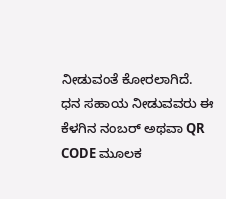ನೀಡುವಂತೆ ಕೋರಲಾಗಿದೆ.
ಧನ ಸಹಾಯ ನೀಡುವವರು ಈ ಕೆಳಗಿನ ನಂಬರ್ ಅಥವಾ QR CODE ಮೂಲಕ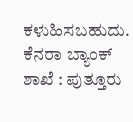ಕಳುಹಿಸಬಹುದು.
ಕೆನರಾ ಬ್ಯಾಂಕ್
ಶಾಖೆ : ಪುತ್ತೂರು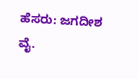ಹೆಸರು: ಜಗದೀಶ ವೈ.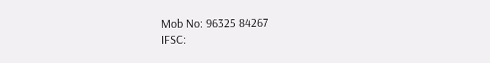Mob No: 96325 84267
IFSC: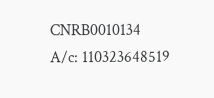CNRB0010134
A/c: 110323648519